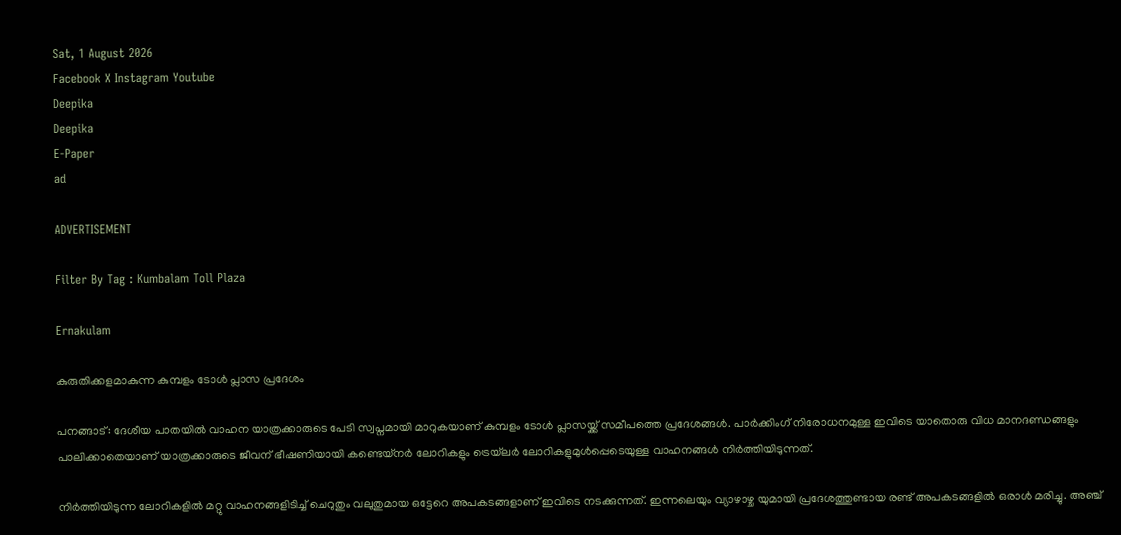Sat, 1 August 2026
Facebook X Instagram Youtube
Deepika
Deepika
E-Paper
ad

ADVERTISEMENT

Filter By Tag : Kumbalam Toll Plaza

Ernakulam

കുരുതിക്കളമാകുന്ന കുമ്പളം ടോൾ പ്ലാസ പ്രദേശം

പനങ്ങാട്: ദേശീയ പാതയിൽ വാഹന യാത്രക്കാരുടെ പേടി സ്വപ്നമായി മാറുകയാണ് കുമ്പളം ടോൾ പ്ലാസയ്ക്ക് സമീപത്തെ പ്രദേശങ്ങൾ. പാർക്കിംഗ് നിരോധനമുള്ള ഇവിടെ യാതൊരു വിധ മാനദണ്ഡങ്ങളും പാലിക്കാതെയാണ് യാത്രക്കാരുടെ ജീവന് ഭീഷണിയായി കണ്ടെയ്‌നർ ലോറികളും ട്രെയ്‌ലർ ലോറികളുമുൾപ്പെടെയുള്ള വാഹനങ്ങൾ നിർത്തിയിടുന്നത്.

നിർത്തിയിടുന്ന ലോറികളിൽ മറ്റു വാഹനങ്ങളിടിച്ച് ചെറുതും വലുതുമായ ഒട്ടേറെ അപകടങ്ങളാണ് ഇവിടെ നടക്കുന്നത്. ഇന്നലെയും വ്യാഴാഴ്ച യുമായി പ്രദേശത്തുണ്ടായ രണ്ട് അപകടങ്ങളിൽ ഒരാൾ മരിച്ചു. അഞ്ച്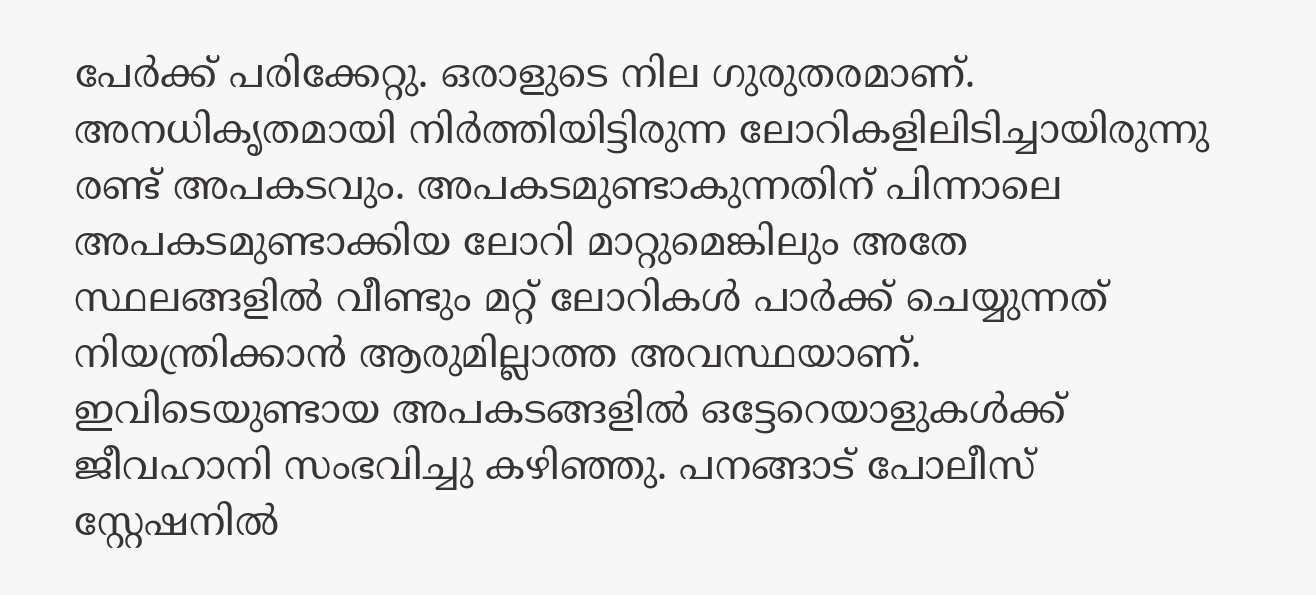പേർക്ക് പരിക്കേറ്റു. ഒരാളുടെ നില ഗുരുതരമാണ്. അനധികൃതമായി നിർത്തിയിട്ടിരുന്ന ലോറികളിലിടിച്ചായിരുന്നു രണ്ട് അപകടവും. അപകടമുണ്ടാകുന്നതിന് പിന്നാലെ അപകടമുണ്ടാക്കിയ ലോറി മാറ്റുമെങ്കിലും അതേ സ്ഥലങ്ങളിൽ വീണ്ടും മറ്റ് ലോറികൾ പാർക്ക് ചെയ്യുന്നത് നിയന്ത്രിക്കാൻ ആരുമില്ലാത്ത അവസ്ഥയാണ്. ഇവിടെയുണ്ടായ അപകടങ്ങളിൽ ഒട്ടേറെയാളുകൾക്ക് ജീവഹാനി സംഭവിച്ചു കഴിഞ്ഞു. പനങ്ങാട് പോലീസ് സ്റ്റേഷനിൽ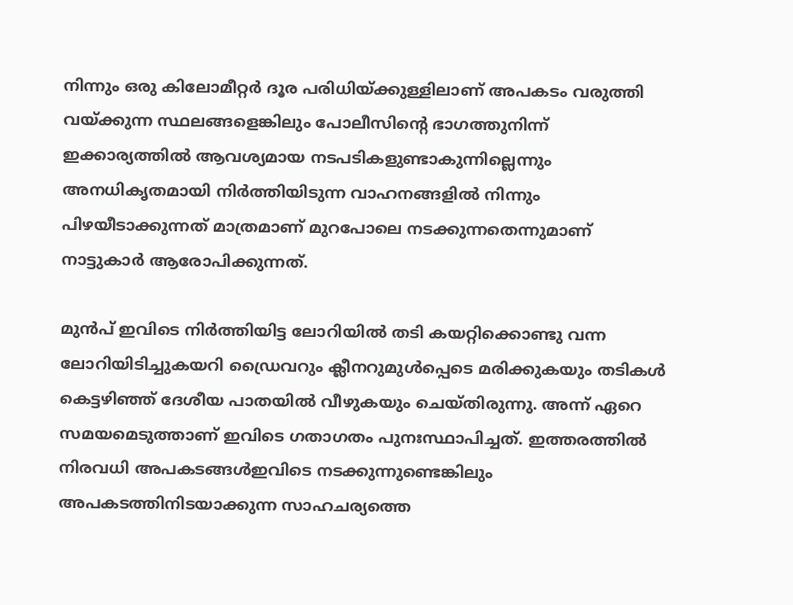നിന്നും ഒരു കിലോമീറ്റർ ദൂര പരിധിയ്ക്കുള്ളിലാണ് അപകടം വരുത്തി വയ്ക്കുന്ന സ്ഥലങ്ങളെങ്കിലും പോലീസിന്‍റെ ഭാഗത്തുനിന്ന് ഇക്കാര്യത്തിൽ ആവശ്യമായ നടപടികളുണ്ടാകുന്നില്ലെന്നും അനധികൃതമായി നിർത്തിയിടുന്ന വാഹനങ്ങളിൽ നിന്നും പിഴയീടാക്കുന്നത് മാത്രമാണ് മുറപോലെ നടക്കുന്നതെന്നുമാണ് നാട്ടുകാർ ആരോപിക്കുന്നത്.

മുൻപ് ഇവിടെ നിർത്തിയിട്ട ലോറിയിൽ തടി കയറ്റിക്കൊണ്ടു വന്ന ലോറിയിടിച്ചുകയറി ഡ്രൈവറും ക്ലീനറുമുൾപ്പെടെ മരിക്കുകയും തടികൾ കെട്ടഴിഞ്ഞ് ദേശീയ പാതയിൽ വീഴുകയും ചെയ്തിരുന്നു. അന്ന് ഏറെ സമയമെടുത്താണ് ഇവിടെ ഗതാഗതം പുനഃസ്ഥാപിച്ചത്. ഇത്തരത്തിൽ നിരവധി അപകടങ്ങൾഇവിടെ നടക്കുന്നുണ്ടെങ്കിലും അപകടത്തിനിടയാക്കുന്ന സാഹചര്യത്തെ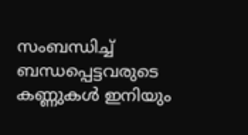സംബന്ധിച്ച് ബന്ധപ്പെട്ടവരുടെ കണ്ണുകൾ ഇനിയും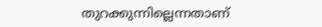തുറക്കുന്നില്ലെന്നതാണ്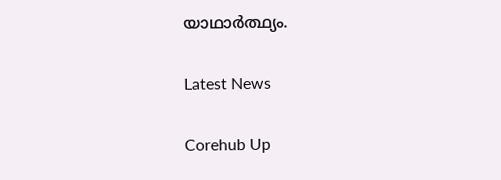യാഥാർത്ഥ്യം.

Latest News

Corehub Up